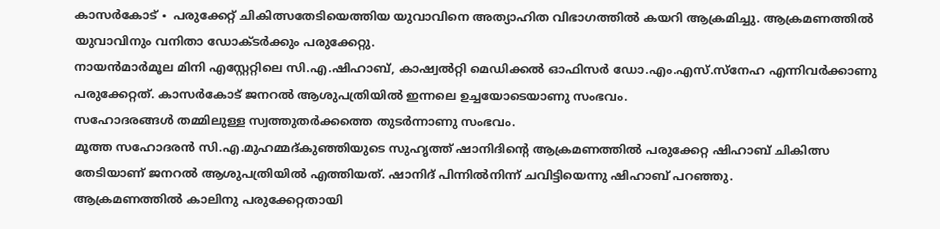കാസർകോട് ∙ പരുക്കേറ്റ് ചികിത്സതേടിയെത്തിയ യുവാവിനെ അത്യാഹിത വിഭാഗത്തിൽ കയറി ആക്രമിച്ചു. ആക്രമണത്തിൽ യുവാവിനും വനിതാ ഡോക്ടർക്കും പരുക്കേറ്റു.
നായൻമാർമൂല മിനി എസ്റ്റേറ്റിലെ സി.എ.ഷിഹാബ്, കാഷ്വൽറ്റി മെഡിക്കൽ ഓഫിസർ ഡോ.എം.എസ്.സ്നേഹ എന്നിവർക്കാണു പരുക്കേറ്റത്. കാസർകോട് ജനറൽ ആശുപത്രിയിൽ ഇന്നലെ ഉച്ചയോടെയാണു സംഭവം.
സഹോദരങ്ങൾ തമ്മിലുള്ള സ്വത്തുതർക്കത്തെ തുടർന്നാണു സംഭവം.
മൂത്ത സഹോദരൻ സി.എ.മുഹമ്മദ്കുഞ്ഞിയുടെ സുഹൃത്ത് ഷാനിദിന്റെ ആക്രമണത്തിൽ പരുക്കേറ്റ ഷിഹാബ് ചികിത്സ തേടിയാണ് ജനറൽ ആശുപത്രിയിൽ എത്തിയത്. ഷാനിദ് പിന്നിൽനിന്ന് ചവിട്ടിയെന്നു ഷിഹാബ് പറഞ്ഞു.
ആക്രമണത്തിൽ കാലിനു പരുക്കേറ്റതായി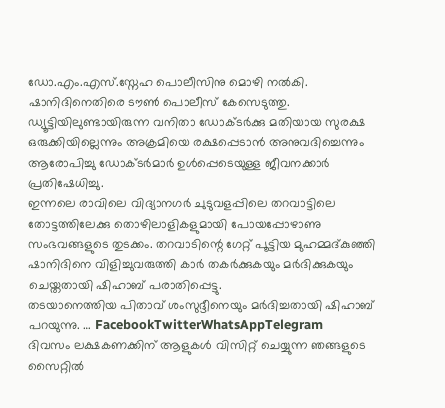ഡോ.എം.എസ്.സ്നേഹ പൊലീസിനു മൊഴി നൽകി. ഷാനിദിനെതിരെ ടൗൺ പൊലീസ് കേസെടുത്തു.
ഡ്യൂട്ടിയിലുണ്ടായിരുന്ന വനിതാ ഡോക്ടർക്കു മതിയായ സുരക്ഷ ഒരുക്കിയില്ലെന്നും അക്രമിയെ രക്ഷപ്പെടാൻ അനുവദിച്ചെന്നും ആരോപിച്ചു ഡോക്ടർമാർ ഉൾപ്പെടെയുള്ള ജീവനക്കാർ പ്രതിഷേധിച്ചു.
ഇന്നലെ രാവിലെ വിദ്യാനഗർ ചുടുവളപ്പിലെ തറവാട്ടിലെ തോട്ടത്തിലേക്കു തൊഴിലാളികളുമായി പോയപ്പോഴാണു സംഭവങ്ങളുടെ തുടക്കം. തറവാടിന്റെ ഗേറ്റ് പൂട്ടിയ മുഹമ്മദ്കുഞ്ഞി ഷാനിദിനെ വിളിച്ചുവരുത്തി കാർ തകർക്കുകയും മർദിക്കുകയും ചെയ്തതായി ഷിഹാബ് പരാതിപ്പെട്ടു.
തടയാനെത്തിയ പിതാവ് ശംസുദ്ദീനെയും മർദിച്ചതായി ഷിഹാബ് പറയുന്നു. … FacebookTwitterWhatsAppTelegram
ദിവസം ലക്ഷകണക്കിന് ആളുകൾ വിസിറ്റ് ചെയ്യുന്ന ഞങ്ങളുടെ സൈറ്റിൽ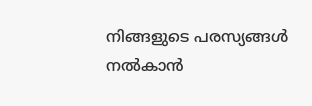നിങ്ങളുടെ പരസ്യങ്ങൾ നൽകാൻ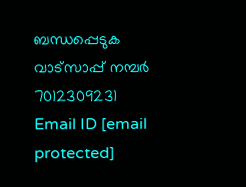ബന്ധപ്പെടുക വാട്സാപ്പ് നമ്പർ 7012309231 Email ID [email protected]